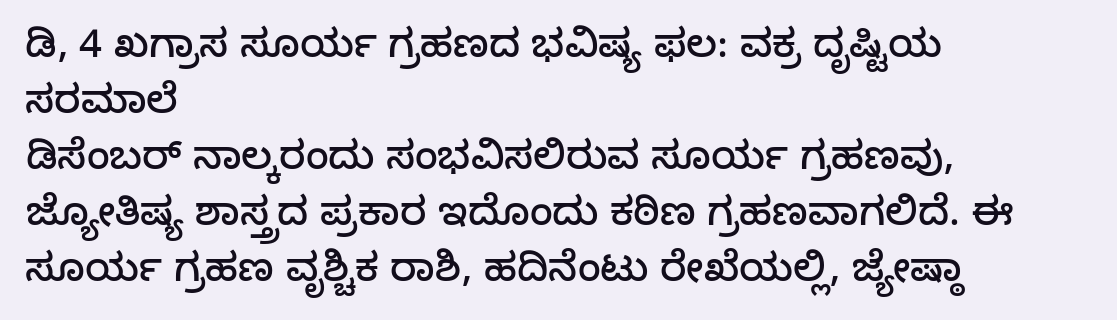ಡಿ, 4 ಖಗ್ರಾಸ ಸೂರ್ಯ ಗ್ರಹಣದ ಭವಿಷ್ಯ ಫಲ: ವಕ್ರ ದೃಷ್ಟಿಯ ಸರಮಾಲೆ
ಡಿಸೆಂಬರ್ ನಾಲ್ಕರಂದು ಸಂಭವಿಸಲಿರುವ ಸೂರ್ಯ ಗ್ರಹಣವು, ಜ್ಯೋತಿಷ್ಯ ಶಾಸ್ತ್ರದ ಪ್ರಕಾರ ಇದೊಂದು ಕಠಿಣ ಗ್ರಹಣವಾಗಲಿದೆ. ಈ ಸೂರ್ಯ ಗ್ರಹಣ ವೃಶ್ಚಿಕ ರಾಶಿ, ಹದಿನೆಂಟು ರೇಖೆಯಲ್ಲಿ, ಜ್ಯೇಷ್ಠಾ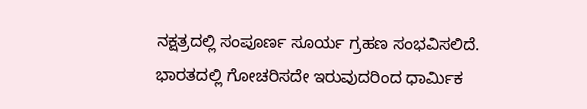ನಕ್ಷತ್ರದಲ್ಲಿ ಸಂಪೂರ್ಣ ಸೂರ್ಯ ಗ್ರಹಣ ಸಂಭವಿಸಲಿದೆ.
ಭಾರತದಲ್ಲಿ ಗೋಚರಿಸದೇ ಇರುವುದರಿಂದ ಧಾರ್ಮಿಕ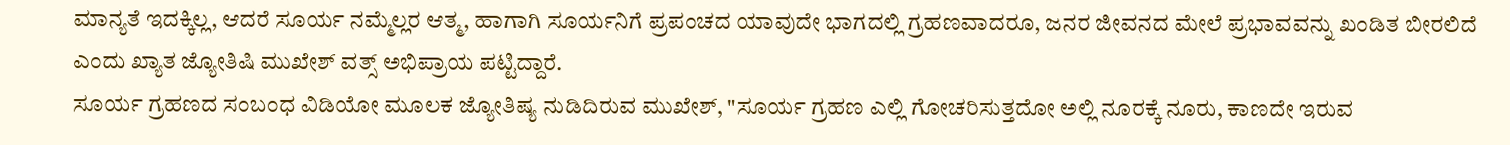ಮಾನ್ಯತೆ ಇದಕ್ಕಿಲ್ಲ, ಆದರೆ ಸೂರ್ಯ ನಮ್ಮೆಲ್ಲರ ಆತ್ಮ, ಹಾಗಾಗಿ ಸೂರ್ಯನಿಗೆ ಪ್ರಪಂಚದ ಯಾವುದೇ ಭಾಗದಲ್ಲಿ ಗ್ರಹಣವಾದರೂ, ಜನರ ಜೀವನದ ಮೇಲೆ ಪ್ರಭಾವವನ್ನು ಖಂಡಿತ ಬೀರಲಿದೆ ಎಂದು ಖ್ಯಾತ ಜ್ಯೋತಿಷಿ ಮುಖೇಶ್ ವತ್ಸ್ ಅಭಿಪ್ರಾಯ ಪಟ್ಟಿದ್ದಾರೆ.
ಸೂರ್ಯ ಗ್ರಹಣದ ಸಂಬಂಧ ವಿಡಿಯೋ ಮೂಲಕ ಜ್ಯೋತಿಷ್ಯ ನುಡಿದಿರುವ ಮುಖೇಶ್, "ಸೂರ್ಯ ಗ್ರಹಣ ಎಲ್ಲಿ ಗೋಚರಿಸುತ್ತದೋ ಅಲ್ಲಿ ನೂರಕ್ಕೆ ನೂರು, ಕಾಣದೇ ಇರುವ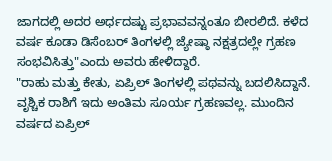ಜಾಗದಲ್ಲಿ ಅದರ ಅರ್ಧದಷ್ಟು ಪ್ರಭಾವವನ್ನಂತೂ ಬೀರಲಿದೆ. ಕಳೆದ ವರ್ಷ ಕೂಡಾ ಡಿಸೆಂಬರ್ ತಿಂಗಳಲ್ಲಿ ಜ್ಯೇಷ್ಠಾ ನಕ್ಷತ್ರದಲ್ಲೇ ಗ್ರಹಣ ಸಂಭವಿಸಿತ್ತು"ಎಂದು ಅವರು ಹೇಳಿದ್ದಾರೆ.
"ರಾಹು ಮತ್ತು ಕೇತು, ಏಪ್ರಿಲ್ ತಿಂಗಳಲ್ಲಿ ಪಥವನ್ನು ಬದಲಿಸಿದ್ದಾನೆ. ವೃಶ್ಚಿಕ ರಾಶಿಗೆ ಇದು ಅಂತಿಮ ಸೂರ್ಯ ಗ್ರಹಣವಲ್ಲ. ಮುಂದಿನ ವರ್ಷದ ಏಪ್ರಿಲ್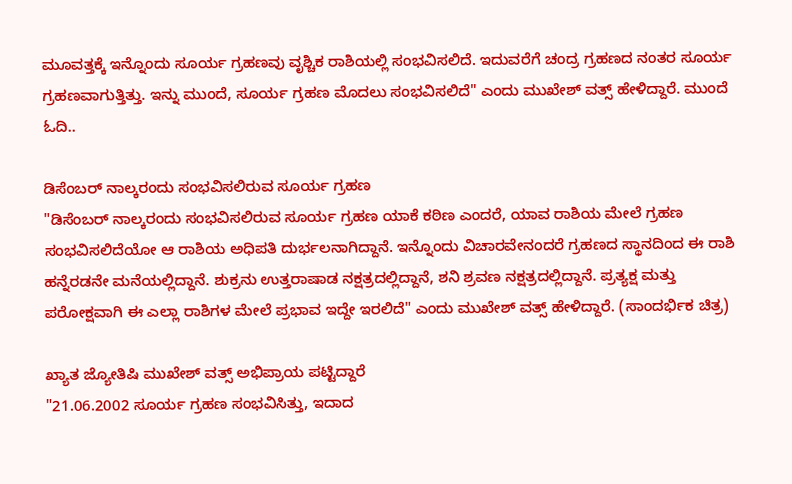ಮೂವತ್ತಕ್ಕೆ ಇನ್ನೊಂದು ಸೂರ್ಯ ಗ್ರಹಣವು ವೃಶ್ಚಿಕ ರಾಶಿಯಲ್ಲಿ ಸಂಭವಿಸಲಿದೆ. ಇದುವರೆಗೆ ಚಂದ್ರ ಗ್ರಹಣದ ನಂತರ ಸೂರ್ಯ ಗ್ರಹಣವಾಗುತ್ತಿತ್ತು. ಇನ್ನು ಮುಂದೆ, ಸೂರ್ಯ ಗ್ರಹಣ ಮೊದಲು ಸಂಭವಿಸಲಿದೆ" ಎಂದು ಮುಖೇಶ್ ವತ್ಸ್ ಹೇಳಿದ್ದಾರೆ. ಮುಂದೆ ಓದಿ..

ಡಿಸೆಂಬರ್ ನಾಲ್ಕರಂದು ಸಂಭವಿಸಲಿರುವ ಸೂರ್ಯ ಗ್ರಹಣ
"ಡಿಸೆಂಬರ್ ನಾಲ್ಕರಂದು ಸಂಭವಿಸಲಿರುವ ಸೂರ್ಯ ಗ್ರಹಣ ಯಾಕೆ ಕಠಿಣ ಎಂದರೆ, ಯಾವ ರಾಶಿಯ ಮೇಲೆ ಗ್ರಹಣ ಸಂಭವಿಸಲಿದೆಯೋ ಆ ರಾಶಿಯ ಅಧಿಪತಿ ದುರ್ಭಲನಾಗಿದ್ದಾನೆ. ಇನ್ನೊಂದು ವಿಚಾರವೇನಂದರೆ ಗ್ರಹಣದ ಸ್ಥಾನದಿಂದ ಈ ರಾಶಿ ಹನ್ನೆರಡನೇ ಮನೆಯಲ್ಲಿದ್ದಾನೆ. ಶುಕ್ರನು ಉತ್ತರಾಷಾಡ ನಕ್ಷತ್ರದಲ್ಲಿದ್ದಾನೆ, ಶನಿ ಶ್ರವಣ ನಕ್ಷತ್ರದಲ್ಲಿದ್ದಾನೆ. ಪ್ರತ್ಯಕ್ಷ ಮತ್ತು ಪರೋಕ್ಷವಾಗಿ ಈ ಎಲ್ಲಾ ರಾಶಿಗಳ ಮೇಲೆ ಪ್ರಭಾವ ಇದ್ದೇ ಇರಲಿದೆ" ಎಂದು ಮುಖೇಶ್ ವತ್ಸ್ ಹೇಳಿದ್ದಾರೆ. (ಸಾಂದರ್ಭಿಕ ಚಿತ್ರ)

ಖ್ಯಾತ ಜ್ಯೋತಿಷಿ ಮುಖೇಶ್ ವತ್ಸ್ ಅಭಿಪ್ರಾಯ ಪಟ್ಟಿದ್ದಾರೆ
"21.06.2002 ಸೂರ್ಯ ಗ್ರಹಣ ಸಂಭವಿಸಿತ್ತು, ಇದಾದ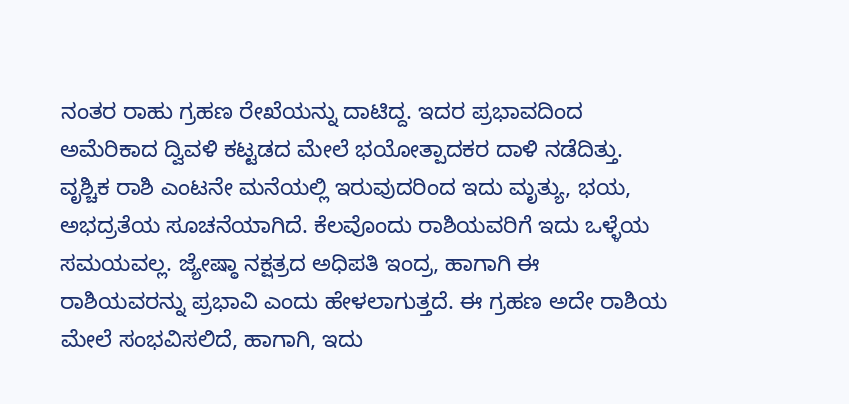ನಂತರ ರಾಹು ಗ್ರಹಣ ರೇಖೆಯನ್ನು ದಾಟಿದ್ದ. ಇದರ ಪ್ರಭಾವದಿಂದ ಅಮೆರಿಕಾದ ದ್ವಿವಳಿ ಕಟ್ಟಡದ ಮೇಲೆ ಭಯೋತ್ಪಾದಕರ ದಾಳಿ ನಡೆದಿತ್ತು. ವೃಶ್ಚಿಕ ರಾಶಿ ಎಂಟನೇ ಮನೆಯಲ್ಲಿ ಇರುವುದರಿಂದ ಇದು ಮೃತ್ಯು, ಭಯ, ಅಭದ್ರತೆಯ ಸೂಚನೆಯಾಗಿದೆ. ಕೆಲವೊಂದು ರಾಶಿಯವರಿಗೆ ಇದು ಒಳ್ಳೆಯ ಸಮಯವಲ್ಲ. ಜ್ಯೇಷ್ಠಾ ನಕ್ಷತ್ರದ ಅಧಿಪತಿ ಇಂದ್ರ, ಹಾಗಾಗಿ ಈ ರಾಶಿಯವರನ್ನು ಪ್ರಭಾವಿ ಎಂದು ಹೇಳಲಾಗುತ್ತದೆ. ಈ ಗ್ರಹಣ ಅದೇ ರಾಶಿಯ ಮೇಲೆ ಸಂಭವಿಸಲಿದೆ, ಹಾಗಾಗಿ, ಇದು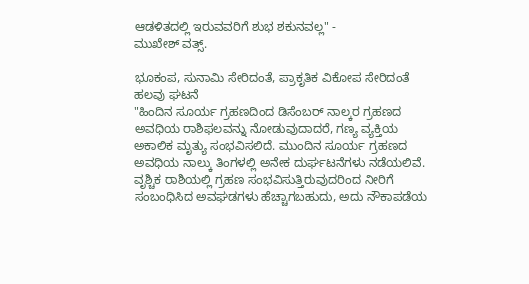ಆಡಳಿತದಲ್ಲಿ ಇರುವವರಿಗೆ ಶುಭ ಶಕುನವಲ್ಲ" -
ಮುಖೇಶ್ ವತ್ಸ್.

ಭೂಕಂಪ, ಸುನಾಮಿ ಸೇರಿದಂತೆ, ಪ್ರಾಕೃತಿಕ ವಿಕೋಪ ಸೇರಿದಂತೆ ಹಲವು ಘಟನೆ
"ಹಿಂದಿನ ಸೂರ್ಯ ಗ್ರಹಣದಿಂದ ಡಿಸೆಂಬರ್ ನಾಲ್ಕರ ಗ್ರಹಣದ ಅವಧಿಯ ರಾಶಿಫಲವನ್ನು ನೋಡುವುದಾದರೆ, ಗಣ್ಯ ವ್ಯಕ್ತಿಯ ಅಕಾಲಿಕ ಮೃತ್ಯು ಸಂಭವಿಸಲಿದೆ. ಮುಂದಿನ ಸೂರ್ಯ ಗ್ರಹಣದ ಅವಧಿಯ ನಾಲ್ಕು ತಿಂಗಳಲ್ಲಿ ಅನೇಕ ದುರ್ಘಟನೆಗಳು ನಡೆಯಲಿವೆ. ವೃಶ್ಚಿಕ ರಾಶಿಯಲ್ಲಿ ಗ್ರಹಣ ಸಂಭವಿಸುತ್ತಿರುವುದರಿಂದ ನೀರಿಗೆ ಸಂಬಂಧಿಸಿದ ಅವಘಡಗಳು ಹೆಚ್ಚಾಗಬಹುದು, ಅದು ನೌಕಾಪಡೆಯ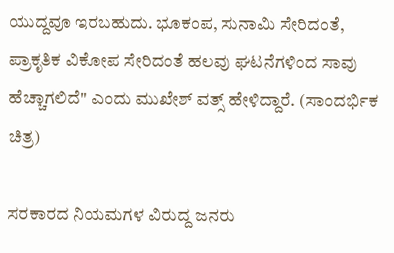ಯುದ್ದವೂ ಇರಬಹುದು. ಭೂಕಂಪ, ಸುನಾಮಿ ಸೇರಿದಂತೆ, ಪ್ರಾಕೃತಿಕ ವಿಕೋಪ ಸೇರಿದಂತೆ ಹಲವು ಘಟನೆಗಳಿಂದ ಸಾವು ಹೆಚ್ಚಾಗಲಿದೆ" ಎಂದು ಮುಖೇಶ್ ವತ್ಸ್ ಹೇಳಿದ್ದಾರೆ. (ಸಾಂದರ್ಭಿಕ ಚಿತ್ರ)

ಸರಕಾರದ ನಿಯಮಗಳ ವಿರುದ್ದ ಜನರು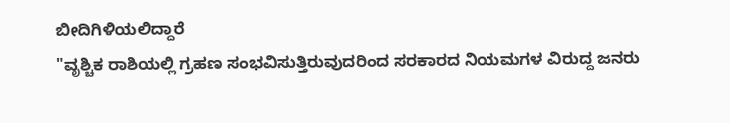ಬೀದಿಗಿಳಿಯಲಿದ್ದಾರೆ
"ವೃಶ್ಚಿಕ ರಾಶಿಯಲ್ಲಿ ಗ್ರಹಣ ಸಂಭವಿಸುತ್ತಿರುವುದರಿಂದ ಸರಕಾರದ ನಿಯಮಗಳ ವಿರುದ್ದ ಜನರು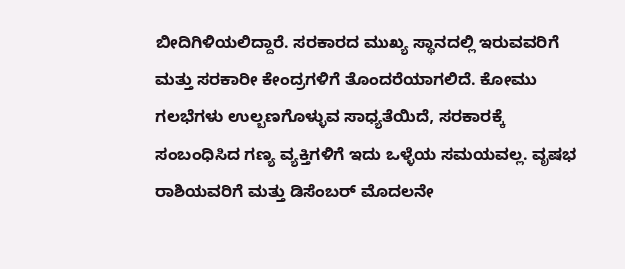ಬೀದಿಗಿಳಿಯಲಿದ್ದಾರೆ. ಸರಕಾರದ ಮುಖ್ಯ ಸ್ಥಾನದಲ್ಲಿ ಇರುವವರಿಗೆ ಮತ್ತು ಸರಕಾರೀ ಕೇಂದ್ರಗಳಿಗೆ ತೊಂದರೆಯಾಗಲಿದೆ. ಕೋಮು ಗಲಭೆಗಳು ಉಲ್ಬಣಗೊಳ್ಳುವ ಸಾಧ್ಯತೆಯಿದೆ, ಸರಕಾರಕ್ಕೆ ಸಂಬಂಧಿಸಿದ ಗಣ್ಯ ವ್ಯಕ್ತಿಗಳಿಗೆ ಇದು ಒಳ್ಳೆಯ ಸಮಯವಲ್ಲ. ವೃಷಭ ರಾಶಿಯವರಿಗೆ ಮತ್ತು ಡಿಸೆಂಬರ್ ಮೊದಲನೇ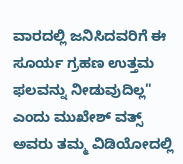ವಾರದಲ್ಲಿ ಜನಿಸಿದವರಿಗೆ ಈ ಸೂರ್ಯ ಗ್ರಹಣ ಉತ್ತಮ ಫಲವನ್ನು ನೀಡುವುದಿಲ್ಲ" ಎಂದು ಮುಖೇಶ್ ವತ್ಸ್ ಅವರು ತಮ್ಮ ವಿಡಿಯೋದಲ್ಲಿ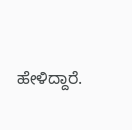ಹೇಳಿದ್ದಾರೆ.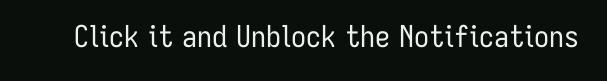Click it and Unblock the Notifications